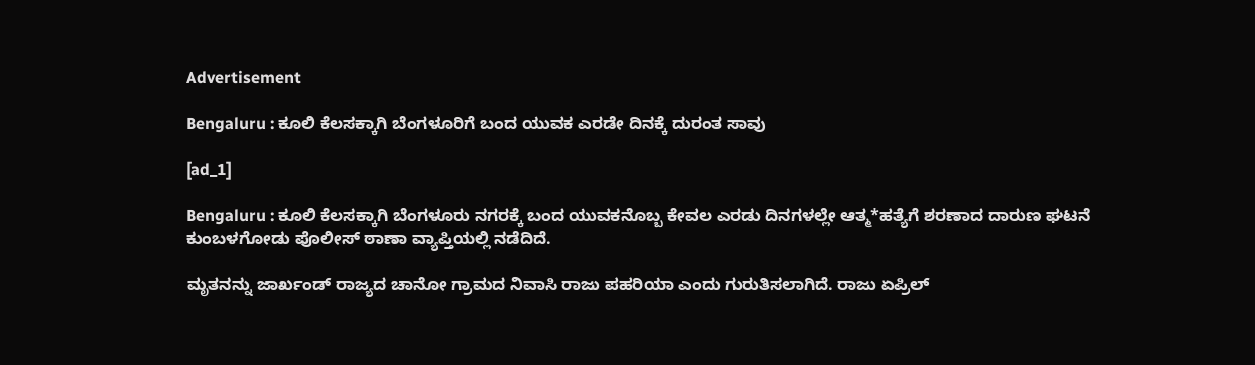Advertisement

Bengaluru : ಕೂಲಿ ಕೆಲಸಕ್ಕಾಗಿ ಬೆಂಗಳೂರಿಗೆ ಬಂದ ಯುವಕ ಎರಡೇ ದಿನಕ್ಕೆ ದುರಂತ ಸಾವು

[ad_1]

Bengaluru : ಕೂಲಿ ಕೆಲಸಕ್ಕಾಗಿ ಬೆಂಗಳೂರು ನಗರಕ್ಕೆ ಬಂದ ಯುವಕನೊಬ್ಬ ಕೇವಲ ಎರಡು ದಿನಗಳಲ್ಲೇ ಆತ್ಮ*ಹತ್ಯೆಗೆ ಶರಣಾದ ದಾರುಣ ಘಟನೆ ಕುಂಬಳಗೋಡು ಪೊಲೀಸ್ ಠಾಣಾ ವ್ಯಾಪ್ತಿಯಲ್ಲಿ ನಡೆದಿದೆ.

ಮೃತನನ್ನು ಜಾರ್ಖಂಡ್ ರಾಜ್ಯದ ಚಾನೋ ಗ್ರಾಮದ ನಿವಾಸಿ ರಾಜು ಪಹರಿಯಾ ಎಂದು ಗುರುತಿಸಲಾಗಿದೆ. ರಾಜು ಏಪ್ರಿಲ್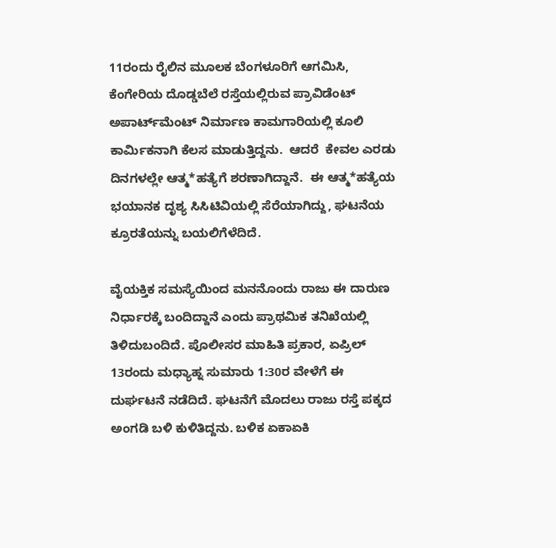11ರಂದು ರೈಲಿನ ಮೂಲಕ ಬೆಂಗಳೂರಿಗೆ ಆಗಮಿಸಿ, ಕೆಂಗೇರಿಯ ದೊಡ್ಡಬೆಲೆ ರಸ್ತೆಯಲ್ಲಿರುವ ಪ್ರಾವಿಡೆಂಟ್ ಅಪಾರ್ಟ್‌ಮೆಂಟ್ ನಿರ್ಮಾಣ ಕಾಮಗಾರಿಯಲ್ಲಿ ಕೂಲಿ ಕಾರ್ಮಿಕನಾಗಿ ಕೆಲಸ ಮಾಡುತ್ತಿದ್ದನು.  ಆದರೆ  ಕೇವಲ ಎರಡು ದಿನಗಳಲ್ಲೇ ಆತ್ಮ*ಹತ್ಯೆಗೆ ಶರಣಾಗಿದ್ದಾನೆ.  ಈ ಆತ್ಮ*ಹತ್ಯೆಯ ಭಯಾನಕ ದೃಶ್ಯ ಸಿಸಿಟಿವಿಯಲ್ಲಿ ಸೆರೆಯಾಗಿದ್ದು, ಘಟನೆಯ ಕ್ರೂರತೆಯನ್ನು ಬಯಲಿಗೆಳೆದಿದೆ.

ವೈಯಕ್ತಿಕ ಸಮಸ್ಯೆಯಿಂದ ಮನನೊಂದು ರಾಜು ಈ ದಾರುಣ ನಿರ್ಧಾರಕ್ಕೆ ಬಂದಿದ್ದಾನೆ ಎಂದು ಪ್ರಾಥಮಿಕ ತನಿಖೆಯಲ್ಲಿ ತಿಳಿದುಬಂದಿದೆ. ಪೊಲೀಸರ ಮಾಹಿತಿ ಪ್ರಕಾರ, ಏಪ್ರಿಲ್ 13ರಂದು ಮಧ್ಯಾಹ್ನ ಸುಮಾರು 1:30ರ ವೇಳೆಗೆ ಈ ದುರ್ಘಟನೆ ನಡೆದಿದೆ. ಘಟನೆಗೆ ಮೊದಲು ರಾಜು ರಸ್ತೆ ಪಕ್ಕದ ಅಂಗಡಿ ಬಳಿ ಕುಳಿತಿದ್ದನು. ಬಳಿಕ ಏಕಾಏಕಿ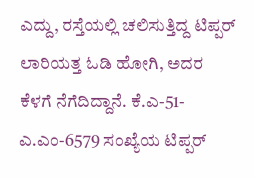ಎದ್ದು, ರಸ್ತೆಯಲ್ಲಿ ಚಲಿಸುತ್ತಿದ್ದ ಟಿಪ್ಪರ್ ಲಾರಿಯತ್ತ ಓಡಿ ಹೋಗಿ, ಅದರ ಕೆಳಗೆ ನೆಗೆದಿದ್ದಾನೆ. ಕೆ.ಎ-51-ಎ.ಎಂ-6579 ಸಂಖ್ಯೆಯ ಟಿಪ್ಪರ್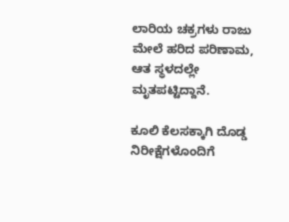ಲಾರಿಯ ಚಕ್ರಗಳು ರಾಜು ಮೇಲೆ ಹರಿದ ಪರಿಣಾಮ, ಆತ ಸ್ಥಳದಲ್ಲೇ ಮೃತಪಟ್ಟಿದ್ದಾನೆ.

ಕೂಲಿ ಕೆಲಸಕ್ಕಾಗಿ ದೊಡ್ಡ ನಿರೀಕ್ಷೆಗಳೊಂದಿಗೆ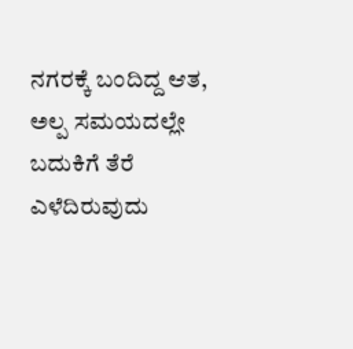ನಗರಕ್ಕೆ ಬಂದಿದ್ದ ಆತ, ಅಲ್ಪ ಸಮಯದಲ್ಲೇ ಬದುಕಿಗೆ ತೆರೆ ಎಳೆದಿರುವುದು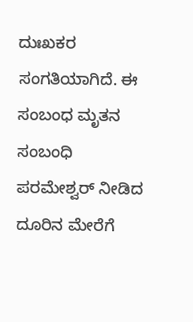ದುಃಖಕರ ಸಂಗತಿಯಾಗಿದೆ. ಈ ಸಂಬಂಧ ಮೃತನ ಸಂಬಂಧಿ ಪರಮೇಶ್ವರ್ ನೀಡಿದ ದೂರಿನ ಮೇರೆಗೆ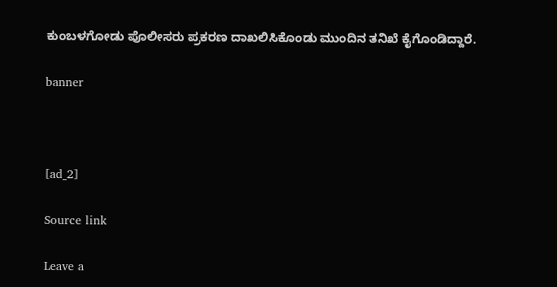ಕುಂಬಳಗೋಡು ಪೊಲೀಸರು ಪ್ರಕರಣ ದಾಖಲಿಸಿಕೊಂಡು ಮುಂದಿನ ತನಿಖೆ ಕೈಗೊಂಡಿದ್ದಾರೆ.

banner



[ad_2]

Source link

Leave a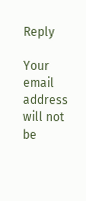Reply

Your email address will not be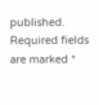published. Required fields are marked *